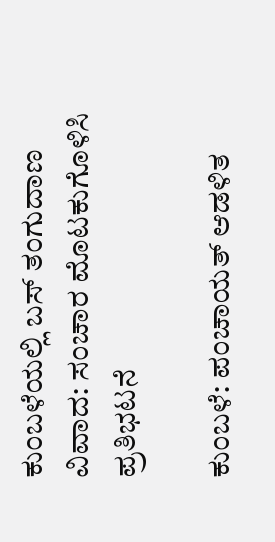ಕುಂಬಳೆಯಲ್ಲಿ ಬಸ್ ತಂಗುದಾಣ ವಿವಾದ: ಸಂಚಾರ ಮೊಟಕುಗೊಳಿಸಿ ಪ್ರತಿಭಟನೆ

ಕುಂಬಳೆ: ಪಂಚಾಯತ್ ಆಡಳಿತ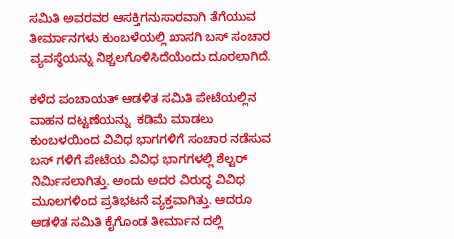ಸಮಿತಿ ಅವರವರ ಆಸಕ್ತಿಗನುಸಾರವಾಗಿ ತೆಗೆಯುವ ತೀರ್ಮಾನಗಳು ಕುಂಬಳೆಯಲ್ಲಿ ಖಾಸಗಿ ಬಸ್ ಸಂಚಾರ ವ್ಯವಸ್ಥೆಯನ್ನು ನಿಶ್ಚಲಗೊಳಿಸಿದೆಯೆಂದು ದೂರಲಾಗಿದೆ.

ಕಳೆದ ಪಂಚಾಯತ್ ಆಡಳಿತ ಸಮಿತಿ ಪೇಟೆಯಲ್ಲಿನ ವಾಹನ ದಟ್ಟಣೆಯನ್ನು  ಕಡಿಮೆ ಮಾಡಲು ಕುಂಬಳಯಿಂದ ವಿವಿಧ ಭಾಗಗಳಿಗೆ ಸಂಚಾರ ನಡೆಸುವ ಬಸ್ ಗಳಿಗೆ ಪೇಟೆಯ ವಿವಿಧ ಭಾಗಗಳಲ್ಲಿ ಶೆಲ್ಟರ್ ನಿರ್ಮಿಸಲಾಗಿತ್ತು. ಅಂದು ಅದರ ವಿರುದ್ಧ ವಿವಿಧ ಮೂಲಗಳಿಂದ ಪ್ರತಿಭಟನೆ ವ್ಯಕ್ತವಾಗಿತ್ತು. ಆದರೂ ಆಡಳಿತ ಸಮಿತಿ ಕೈಗೊಂಡ ತೀರ್ಮಾನ ದಲ್ಲಿ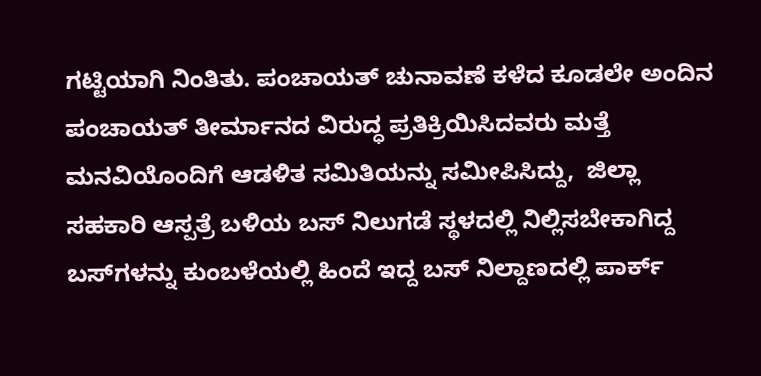ಗಟ್ಟಿಯಾಗಿ ನಿಂತಿತು. ಪಂಚಾಯತ್ ಚುನಾವಣೆ ಕಳೆದ ಕೂಡಲೇ ಅಂದಿನ ಪಂಚಾಯತ್ ತೀರ್ಮಾನದ ವಿರುದ್ಧ ಪ್ರತಿಕ್ರಿಯಿಸಿದವರು ಮತ್ತೆ ಮನವಿಯೊಂದಿಗೆ ಆಡಳಿತ ಸಮಿತಿಯನ್ನು ಸಮೀಪಿಸಿದ್ದು,  ಜಿಲ್ಲಾ ಸಹಕಾರಿ ಆಸ್ಪತ್ರೆ ಬಳಿಯ ಬಸ್ ನಿಲುಗಡೆ ಸ್ಥಳದಲ್ಲಿ ನಿಲ್ಲಿಸಬೇಕಾಗಿದ್ದ ಬಸ್‌ಗಳನ್ನು ಕುಂಬಳೆಯಲ್ಲಿ ಹಿಂದೆ ಇದ್ದ ಬಸ್ ನಿಲ್ದಾಣದಲ್ಲಿ ಪಾರ್ಕ್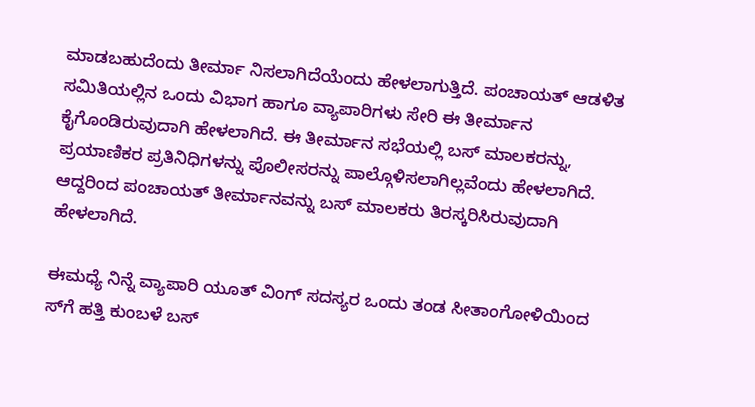ಮಾಡಬಹುದೆಂದು ತೀರ್ಮಾ ನಿಸಲಾಗಿದೆಯೆಂದು ಹೇಳಲಾಗುತ್ತಿದೆ. ಪಂಚಾಯತ್ ಆಡಳಿತ ಸಮಿತಿಯಲ್ಲಿನ ಒಂದು ವಿಭಾಗ ಹಾಗೂ ವ್ಯಾಪಾರಿಗಳು ಸೇರಿ ಈ ತೀರ್ಮಾನ ಕೈಗೊಂಡಿರುವುದಾಗಿ ಹೇಳಲಾಗಿದೆ. ಈ ತೀರ್ಮಾನ ಸಭೆಯಲ್ಲಿ ಬಸ್ ಮಾಲಕರನ್ನು, ಪ್ರಯಾಣಿಕರ ಪ್ರತಿನಿಧಿಗಳನ್ನು ಪೊಲೀಸರನ್ನು ಪಾಲ್ಗೊಳಿಸಲಾಗಿಲ್ಲವೆಂದು ಹೇಳಲಾಗಿದೆ. ಆದ್ದರಿಂದ ಪಂಚಾಯತ್ ತೀರ್ಮಾನವನ್ನು ಬಸ್ ಮಾಲಕರು ತಿರಸ್ಕರಿಸಿರುವುದಾಗಿ ಹೇಳಲಾಗಿದೆ.

ಈಮಧ್ಯೆ ನಿನ್ನೆ ವ್ಯಾಪಾರಿ ಯೂತ್ ವಿಂಗ್ ಸದಸ್ಯರ ಒಂದು ತಂಡ ಸೀತಾಂಗೋಳಿಯಿಂದ ಸ್‌ಗೆ ಹತ್ತಿ ಕುಂಬಳೆ ಬಸ್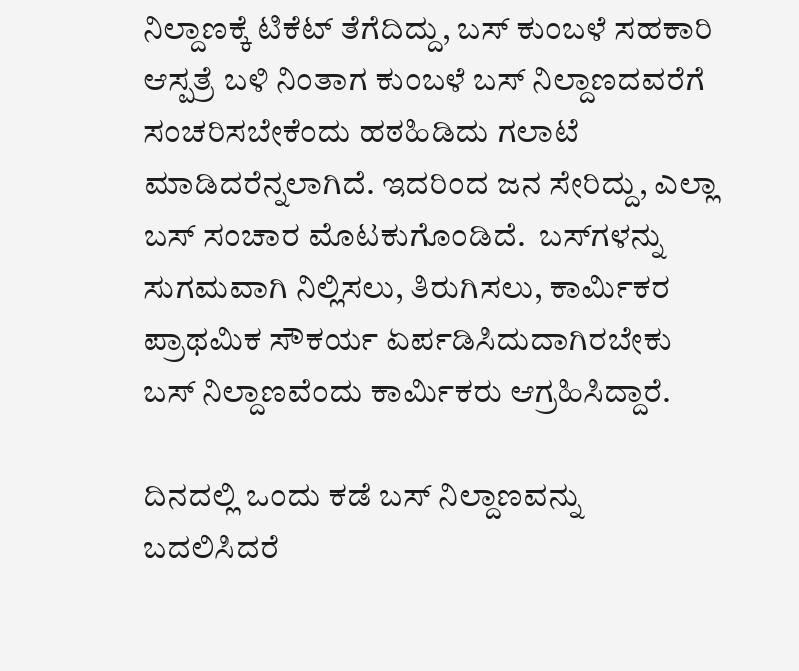ನಿಲ್ದಾಣಕ್ಕೆ ಟಿಕೆಟ್ ತೆಗೆದಿದ್ದು, ಬಸ್ ಕುಂಬಳೆ ಸಹಕಾರಿ ಆಸ್ಪತ್ರೆ ಬಳಿ ನಿಂತಾಗ ಕುಂಬಳೆ ಬಸ್ ನಿಲ್ದಾಣದವರೆಗೆ ಸಂಚರಿಸಬೇಕೆಂದು ಹಠಹಿಡಿದು ಗಲಾಟೆ ಮಾಡಿದರೆನ್ನಲಾಗಿದೆ. ಇದರಿಂದ ಜನ ಸೇರಿದ್ದು, ಎಲ್ಲಾ ಬಸ್ ಸಂಚಾರ ಮೊಟಕುಗೊಂಡಿದೆ.  ಬಸ್‌ಗಳನ್ನು ಸುಗಮವಾಗಿ ನಿಲ್ಲಿಸಲು, ತಿರುಗಿಸಲು, ಕಾರ್ಮಿಕರ ಪ್ರಾಥಮಿಕ ಸೌಕರ್ಯ ಏರ್ಪಡಿಸಿದುದಾಗಿರಬೇಕು ಬಸ್ ನಿಲ್ದಾಣವೆಂದು ಕಾರ್ಮಿಕರು ಆಗ್ರಹಿಸಿದ್ದಾರೆ.

ದಿನದಲ್ಲಿ ಒಂದು ಕಡೆ ಬಸ್ ನಿಲ್ದಾಣವನ್ನು ಬದಲಿಸಿದರೆ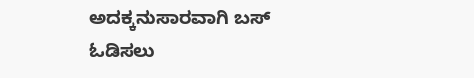ಅದಕ್ಕನುಸಾರವಾಗಿ ಬಸ್ ಓಡಿಸಲು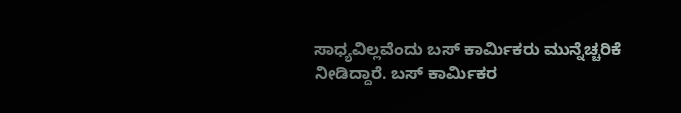ಸಾಧ್ಯವಿಲ್ಲವೆಂದು ಬಸ್ ಕಾರ್ಮಿಕರು ಮುನ್ನೆಚ್ಚರಿಕೆ ನೀಡಿದ್ದಾರೆ. ಬಸ್ ಕಾರ್ಮಿಕರ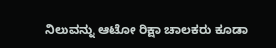ನಿಲುವನ್ನು ಆಟೋ ರಿಕ್ಷಾ ಚಾಲಕರು ಕೂಡಾ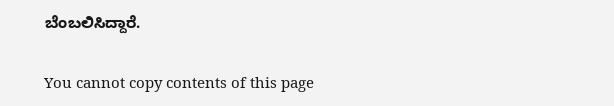ಬೆಂಬಲಿಸಿದ್ದಾರೆ.

You cannot copy contents of this page